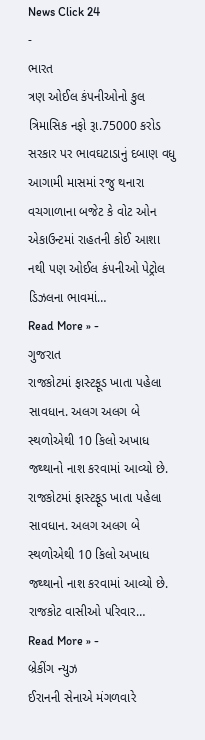News Click 24
-
ભારત
ત્રણ ઓઈલ કંપનીઓનો કુલ ત્રિમાસિક નફો રૂા.75000 કરોડ સરકાર પર ભાવઘટાડાનું દબાણ વધુ
આગામી માસમાં રજુ થનારા વચગાળાના બજેટ કે વોટ ઓન એકાઉન્ટમાં રાહતની કોઈ આશા નથી પણ ઓઈલ કંપનીઓ પેટ્રોલ ડિઝલના ભાવમાં…
Read More » -
ગુજરાત
રાજકોટમાં ફાસ્ટફૂડ ખાતા પહેલા સાવધાન. અલગ અલગ બે સ્થળોએથી 10 કિલો અખાધ જથ્થાનો નાશ કરવામાં આવ્યો છે.
રાજકોટમાં ફાસ્ટફૂડ ખાતા પહેલા સાવધાન. અલગ અલગ બે સ્થળોએથી 10 કિલો અખાધ જથ્થાનો નાશ કરવામાં આવ્યો છે. રાજકોટ વાસીઓ પરિવાર…
Read More » -
બ્રેકીંગ ન્યુઝ
ઈરાનની સેનાએ મંગળવારે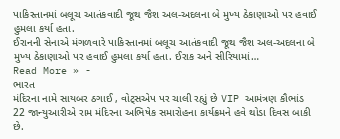પાકિસ્તાનમાં બલૂચ આતંકવાદી જૂથ જૈશ અલ-અદલના બે મુખ્ય ઠેકાણાઓ પર હવાઈ હુમલા કર્યા હતા.
ઈરાનની સેનાએ મંગળવારે પાકિસ્તાનમાં બલૂચ આતંકવાદી જૂથ જૈશ અલ-અદલના બે મુખ્ય ઠેકાણાઓ પર હવાઈ હુમલા કર્યા હતા. ઈરાક અને સીરિયામાં…
Read More » -
ભારત
મંદિરના નામે સાયબર ઠગાઈ , વોટ્સએપ પર ચાલી રહ્યું છે VIP આમંત્રણ કૌભાંડ
22 જાન્યુઆરીએ રામ મંદિરના અભિષેક સમારોહના કાર્યક્રમને હવે થોડા દિવસ બાકી છે.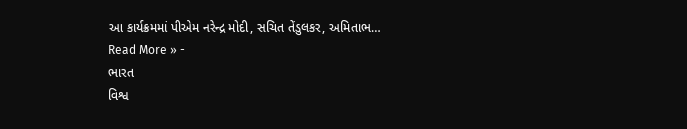આ કાર્યક્રમમાં પીએમ નરેન્દ્ર મોદી, સચિત તેંડુલકર, અમિતાભ…
Read More » -
ભારત
વિશ્વ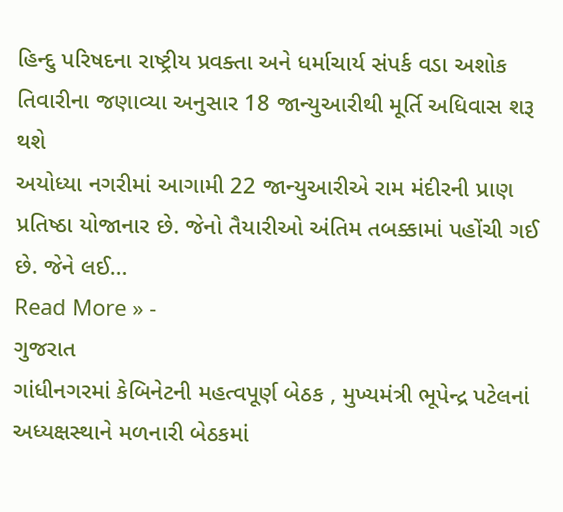હિન્દુ પરિષદના રાષ્ટ્રીય પ્રવક્તા અને ધર્માચાર્ય સંપર્ક વડા અશોક તિવારીના જણાવ્યા અનુસાર 18 જાન્યુઆરીથી મૂર્તિ અધિવાસ શરૂ થશે
અયોધ્યા નગરીમાં આગામી 22 જાન્યુઆરીએ રામ મંદીરની પ્રાણ પ્રતિષ્ઠા યોજાનાર છે. જેનો તૈયારીઓ અંતિમ તબક્કામાં પહોંચી ગઈ છે. જેને લઈ…
Read More » -
ગુજરાત
ગાંધીનગરમાં કેબિનેટની મહત્વપૂર્ણ બેઠક , મુખ્યમંત્રી ભૂપેન્દ્ર પટેલનાં અધ્યક્ષસ્થાને મળનારી બેઠકમાં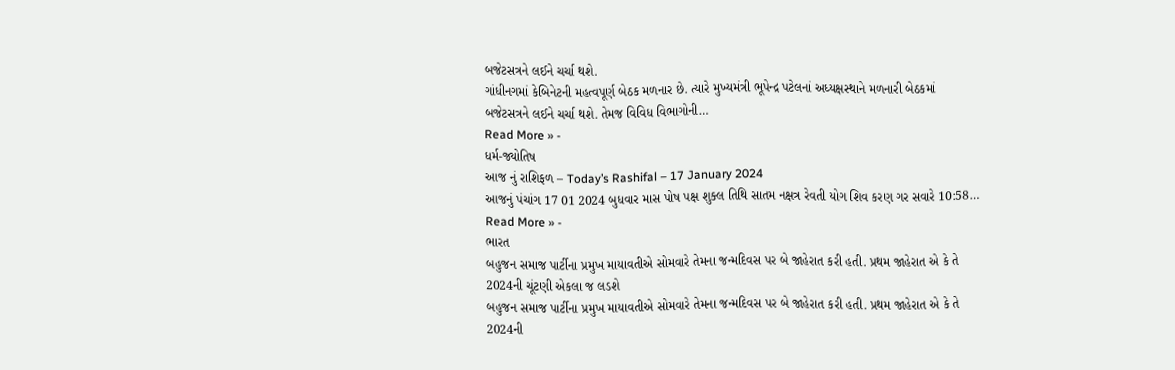બજેટસત્રને લઈને ચર્ચા થશે.
ગાંધીનગમાં કેબિનેટની મહત્વપૂર્ણ બેઠક મળનાર છે. ત્યારે મુખ્યમંત્રી ભૂપેન્દ્ર પટેલનાં અધ્યક્ષસ્થાને મળનારી બેઠકમાં બજેટસત્રને લઈને ચર્ચા થશે. તેમજ વિવિધ વિભાગોની…
Read More » -
ધર્મ-જ્યોતિષ
આજ નું રાશિફળ – Today’s Rashifal – 17 January 2024
આજનું પંચાંગ 17 01 2024 બુધવાર માસ પોષ પક્ષ શુક્લ તિથિ સાતમ નક્ષત્ર રેવતી યોગ શિવ કરણ ગર સવારે 10:58…
Read More » -
ભારત
બહુજન સમાજ પાર્ટીના પ્રમુખ માયાવતીએ સોમવારે તેમના જન્મદિવસ પર બે જાહેરાત કરી હતી. પ્રથમ જાહેરાત એ કે તે 2024ની ચૂંટણી એકલા જ લડશે
બહુજન સમાજ પાર્ટીના પ્રમુખ માયાવતીએ સોમવારે તેમના જન્મદિવસ પર બે જાહેરાત કરી હતી. પ્રથમ જાહેરાત એ કે તે 2024ની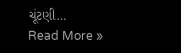ચૂંટણી…
Read More »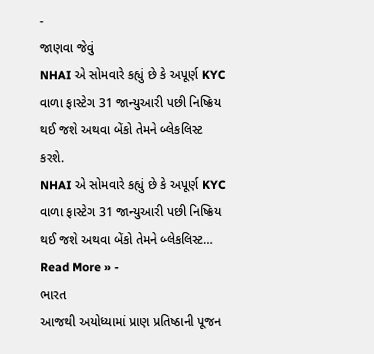-
જાણવા જેવું
NHAI એ સોમવારે કહ્યું છે કે અપૂર્ણ KYC વાળા ફાસ્ટેગ 31 જાન્યુઆરી પછી નિષ્ક્રિય થઈ જશે અથવા બેંકો તેમને બ્લેકલિસ્ટ કરશે.
NHAI એ સોમવારે કહ્યું છે કે અપૂર્ણ KYC વાળા ફાસ્ટેગ 31 જાન્યુઆરી પછી નિષ્ક્રિય થઈ જશે અથવા બેંકો તેમને બ્લેકલિસ્ટ…
Read More » -
ભારત
આજથી અયોધ્યામાં પ્રાણ પ્રતિષ્ઠાની પૂજન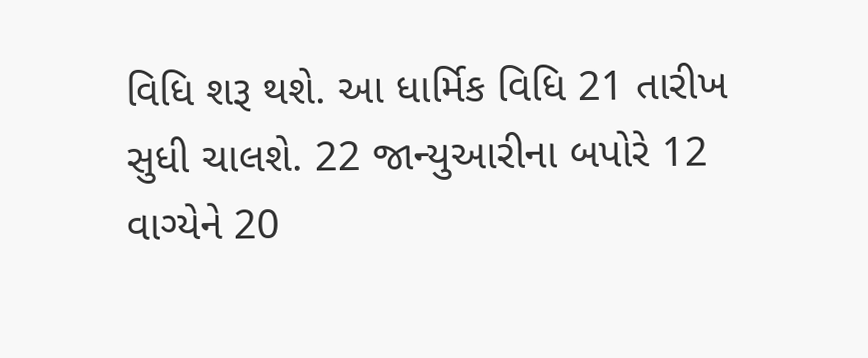વિધિ શરૂ થશે. આ ધાર્મિક વિધિ 21 તારીખ સુધી ચાલશે. 22 જાન્યુઆરીના બપોરે 12 વાગ્યેને 20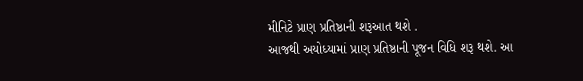મીનિટે પ્રાણ પ્રતિષ્ઠાની શરૂઆત થશે .
આજથી અયોધ્યામાં પ્રાણ પ્રતિષ્ઠાની પૂજન વિધિ શરૂ થશે. આ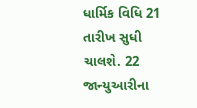ધાર્મિક વિધિ 21 તારીખ સુધી ચાલશે. 22 જાન્યુઆરીના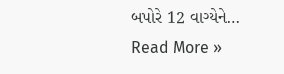બપોરે 12 વાગ્યેને…
Read More »